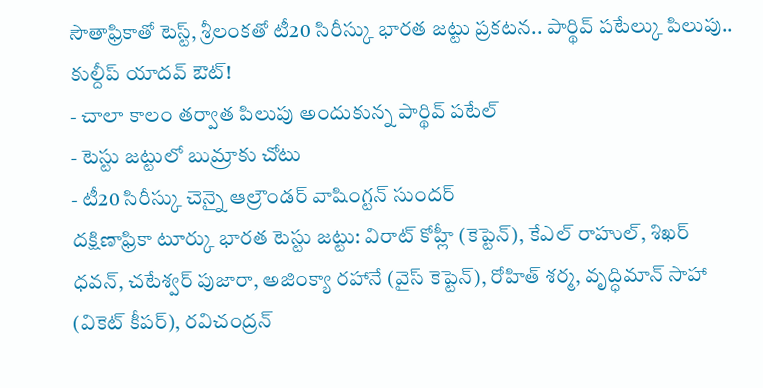సౌతాఫ్రికాతో టెస్ట్, శ్రీలంకతో టీ20 సిరీస్కు భారత జట్టు ప్రకటన.. పార్థివ్ పటేల్కు పిలుపు.. కుల్దీప్ యాదవ్ ఔట్!
- చాలా కాలం తర్వాత పిలుపు అందుకున్న పార్థివ్ పటేల్
- టెస్టు జట్టులో బుమ్రాకు చోటు
- టీ20 సిరీస్కు చెన్నై ఆల్రౌండర్ వాషింగ్టన్ సుందర్
దక్షిణాఫ్రికా టూర్కు భారత టెస్టు జట్టు: విరాట్ కోహ్లీ (కెప్టెన్), కేఎల్ రాహుల్, శిఖర్ ధవన్, చటేశ్వర్ పుజారా, అజింక్యా రహానే (వైస్ కెప్టెన్), రోహిత్ శర్మ, వృద్ధిమాన్ సాహా (వికెట్ కీపర్), రవిచంద్రన్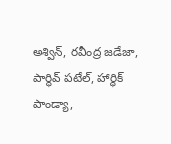అశ్విన్, రవీంద్ర జడేజా, పార్థివ్ పటేల్, హార్ధిక్ పాండ్యా,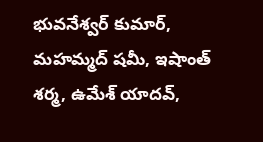భువనేశ్వర్ కుమార్, మహమ్మద్ షమీ, ఇషాంత్ శర్మ, ఉమేశ్ యాదవ్,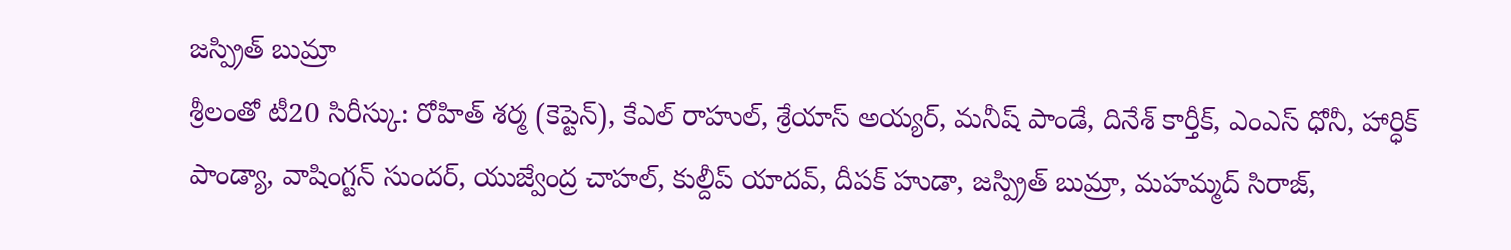జస్ప్రిత్ బుమ్రా
శ్రీలంతో టీ20 సిరీస్కు: రోహిత్ శర్మ (కెప్టెన్), కేఎల్ రాహుల్, శ్రేయాస్ అయ్యర్, మనీష్ పాండే, దినేశ్ కార్తీక్, ఎంఎస్ ధోనీ, హార్ధిక్ పాండ్యా, వాషింగ్టన్ సుందర్, యుజ్వేంద్ర చాహల్, కుల్దీప్ యాదవ్, దీపక్ హుడా, జస్ప్రిత్ బుమ్రా, మహమ్మద్ సిరాజ్,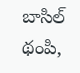బాసిల్ థంపి,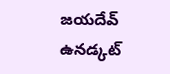జయదేవ్ ఉనడ్కట్